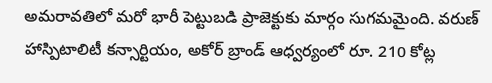అమరావతిలో మరో భారీ పెట్టుబడి ప్రాజెక్టుకు మార్గం సుగమమైంది. వరుణ్ హాస్పిటాలిటీ కన్సార్టియం, అకోర్ బ్రాండ్ ఆధ్వర్యంలో రూ. 210 కోట్ల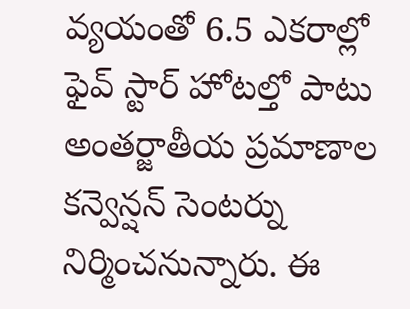వ్యయంతో 6.5 ఎకరాల్లో ఫైవ్ స్టార్ హోటల్తో పాటు అంతర్జాతీయ ప్రమాణాల కన్వెన్షన్ సెంటర్ను నిర్మించనున్నారు. ఈ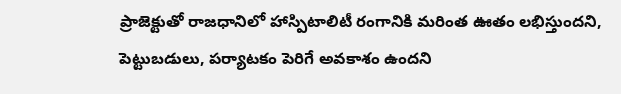ప్రాజెక్టుతో రాజధానిలో హాస్పిటాలిటీ రంగానికి మరింత ఊతం లభిస్తుందని, పెట్టుబడులు, పర్యాటకం పెరిగే అవకాశం ఉందని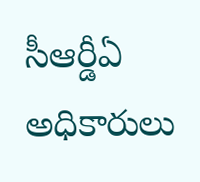సీఆర్డీఏ అధికారులు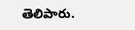తెలిపారు.